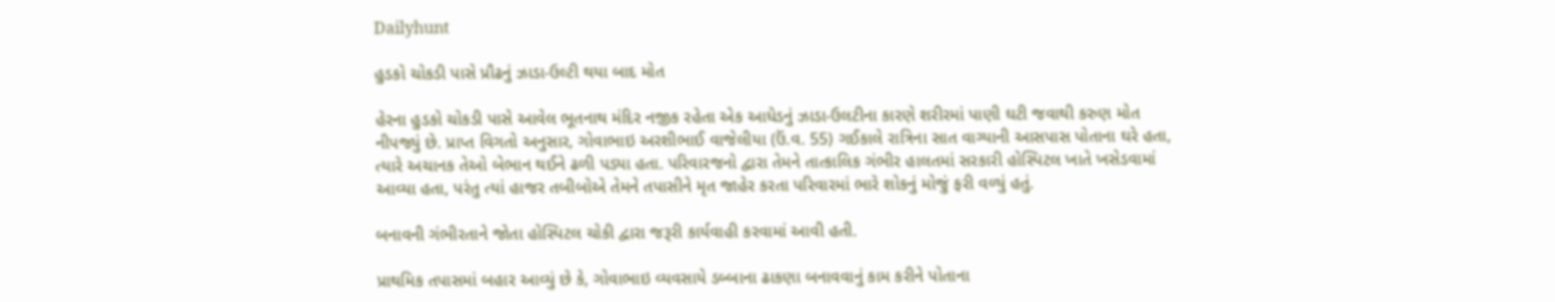Dailyhunt

હુડકો ચોકડી પાસે પ્રૌઢનું ઝાડા-ઉલ્ટી થયા બાદ મોત

હેરના હુડકો ચોકડી પાસે આવેલ ભૂતનાથ મંદિર નજીક રહેતા એક આધેડનું ઝાડા-ઉલટીના કારણે શરીરમાં પાણી ઘટી જવાથી કરુણ મોત નીપજ્યું છે. પ્રાપ્ત વિગતો અનુસાર, ગોવાભાઇ અરશીભાઈ વાજેલીયા (ઉં.વ. 55) ગઈકાલે રાત્રિના સાત વાગ્યાની આસપાસ પોતાના ઘરે હતા, ત્યારે અચાનક તેઓ બેભાન થઈને ઢળી પડ્યા હતા. પરિવારજનો દ્વારા તેમને તાત્કાલિક ગંભીર હાલતમાં સરકારી હોસ્પિટલ ખાતે ખસેડવામાં આવ્યા હતા, પરંતુ ત્યાં હાજર તબીબોએ તેમને તપાસીને મૃત જાહેર કરતા પરિવારમાં ભારે શોકનું મોજું ફરી વળ્યું હતું.

બનાવની ગંભીરતાને જોતા હોસ્પિટલ ચોકી દ્વારા જરૂરી કાર્યવાહી કરવામાં આવી હતી.

પ્રાથમિક તપાસમાં બહાર આવ્યું છે કે, ગોવાભાઇ વ્યવસાયે ડબ્બાના ઢાકણા બનાવવાનું કામ કરીને પોતાના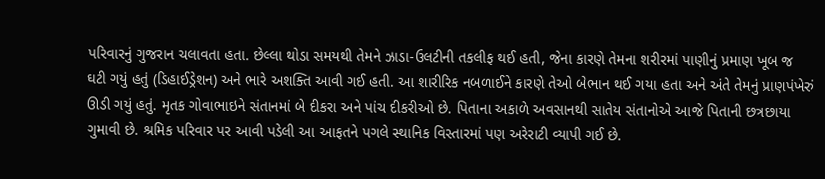પરિવારનું ગુજરાન ચલાવતા હતા. છેલ્લા થોડા સમયથી તેમને ઝાડા-ઉલટીની તકલીફ થઈ હતી, જેના કારણે તેમના શરીરમાં પાણીનું પ્રમાણ ખૂબ જ ઘટી ગયું હતું (ડિહાઈડ્રેશન) અને ભારે અશક્તિ આવી ગઈ હતી. આ શારીરિક નબળાઈને કારણે તેઓ બેભાન થઈ ગયા હતા અને અંતે તેમનું પ્રાણપંખેરું ઊડી ગયું હતું. મૃતક ગોવાભાઇને સંતાનમાં બે દીકરા અને પાંચ દીકરીઓ છે. પિતાના અકાળે અવસાનથી સાતેય સંતાનોએ આજે પિતાની છત્રછાયા ગુમાવી છે. શ્રમિક પરિવાર પર આવી પડેલી આ આફતને પગલે સ્થાનિક વિસ્તારમાં પણ અરેરાટી વ્યાપી ગઈ છે.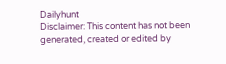Dailyhunt
Disclaimer: This content has not been generated, created or edited by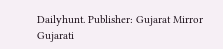Dailyhunt. Publisher: Gujarat Mirror Gujarati